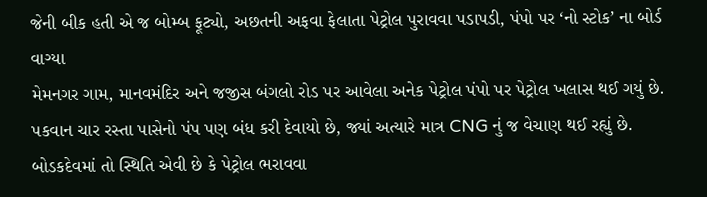જેની બીક હતી એ જ બોમ્બ ફૂટ્યો, અછતની અફવા ફેલાતા પેટ્રોલ પુરાવવા પડાપડી, પંપો પર ‘નો સ્ટોક’ ના બોર્ડ વાગ્યા
મેમનગર ગામ, માનવમંદિર અને જજીસ બંગલો રોડ પર આવેલા અનેક પેટ્રોલ પંપો પર પેટ્રોલ ખલાસ થઈ ગયું છે. પકવાન ચાર રસ્તા પાસેનો પંપ પણ બંધ કરી દેવાયો છે, જ્યાં અત્યારે માત્ર CNG નું જ વેચાણ થઈ રહ્યું છે. બોડકદેવમાં તો સ્થિતિ એવી છે કે પેટ્રોલ ભરાવવા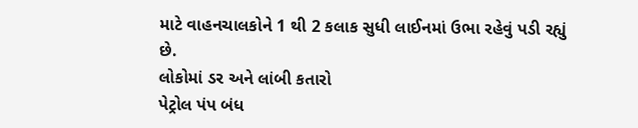માટે વાહનચાલકોને 1 થી 2 કલાક સુધી લાઈનમાં ઉભા રહેવું પડી રહ્યું છે.
લોકોમાં ડર અને લાંબી કતારો
પેટ્રોલ પંપ બંધ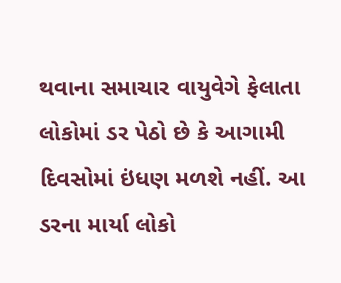થવાના સમાચાર વાયુવેગે ફેલાતા લોકોમાં ડર પેઠો છે કે આગામી દિવસોમાં ઇંધણ મળશે નહીં. આ ડરના માર્યા લોકો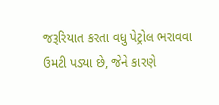જરૂરિયાત કરતા વધુ પેટ્રોલ ભરાવવા ઉમટી પડ્યા છે, જેને કારણે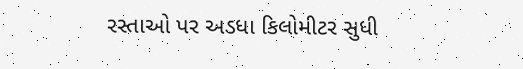રસ્તાઓ પર અડધા કિલોમીટર સુધી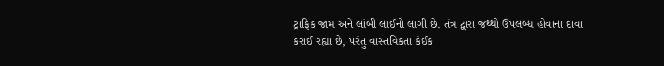ટ્રાફિક જામ અને લાંબી લાઈનો લાગી છે. તંત્ર દ્વારા જથ્થો ઉપલબ્ધ હોવાના દાવા કરાઈ રહ્યા છે, પરંતુ વાસ્તવિકતા કંઈક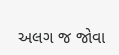અલગ જ જોવા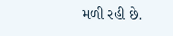મળી રહી છે.